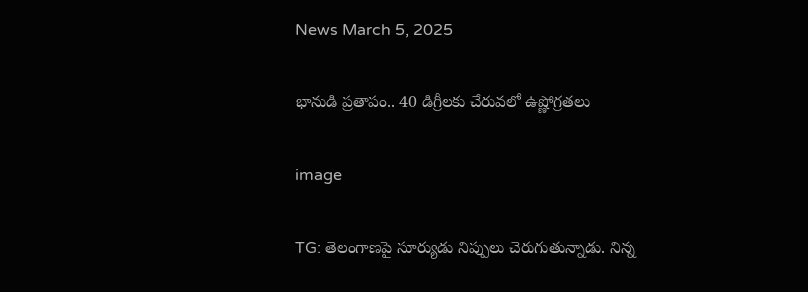News March 5, 2025

భానుడి ప్రతాపం.. 40 డిగ్రీలకు చేరువలో ఉష్ణోగ్రతలు

image

TG: తెలంగాణపై సూర్యుడు నిప్పులు చెరుగుతున్నాడు. నిన్న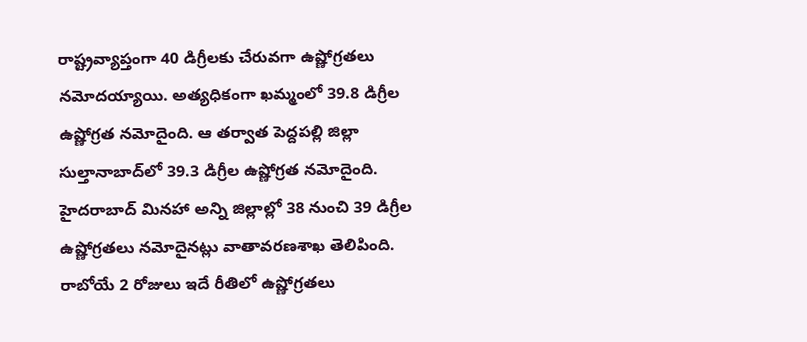రాష్ట్రవ్యాప్తంగా 40 డిగ్రీలకు చేరువగా ఉష్ణోగ్రతలు నమోదయ్యాయి. అత్యధికంగా ఖమ్మంలో 39.8 డిగ్రీల ఉష్ణోగ్రత నమోదైంది. ఆ తర్వాత పెద్దపల్లి జిల్లా సుల్తానాబాద్‌లో 39.3 డిగ్రీల ఉష్ణోగ్రత నమోదైంది. హైదరాబాద్ మినహా అన్ని జిల్లాల్లో 38 నుంచి 39 డిగ్రీల ఉష్ణోగ్రతలు నమోదైనట్లు వాతావరణశాఖ తెలిపింది. రాబోయే 2 రోజులు ఇదే రీతిలో ఉష్ణోగ్రతలు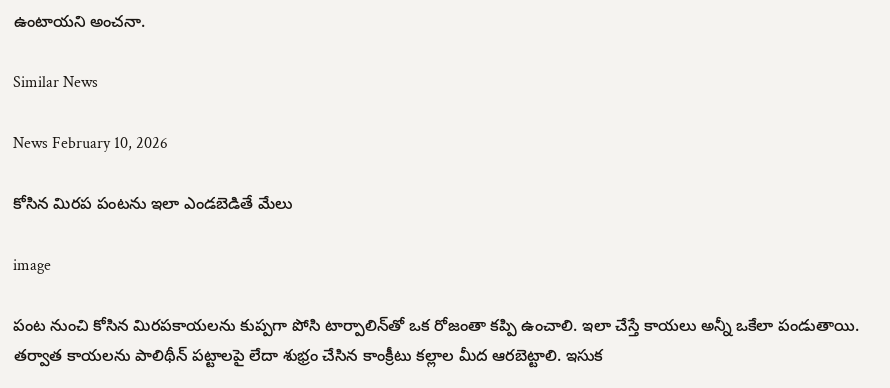ఉంటాయని అంచనా.

Similar News

News February 10, 2026

కోసిన మిరప పంటను ఇలా ఎండబెడితే మేలు

image

పంట నుంచి కోసిన మిరపకాయలను కుప్పగా పోసి టార్పాలిన్‌తో ఒక రోజంతా కప్పి ఉంచాలి. ఇలా చేస్తే కాయలు అన్నీ ఒకేలా పండుతాయి. తర్వాత కాయలను పాలిథీన్ పట్టాలపై లేదా శుభ్రం చేసిన కాంక్రీటు కల్లాల మీద ఆరబెట్టాలి. ఇసుక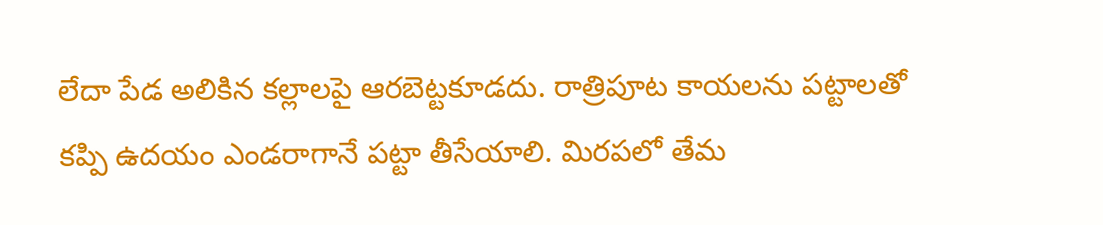లేదా పేడ అలికిన కల్లాలపై ఆరబెట్టకూడదు. రాత్రిపూట కాయలను పట్టాలతో కప్పి ఉదయం ఎండరాగానే పట్టా తీసేయాలి. మిరపలో తేమ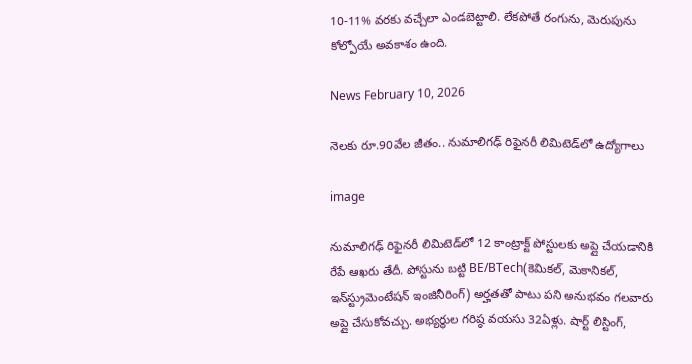10-11% వరకు వచ్చేలా ఎండబెట్టాలి. లేకపోతే రంగును, మెరుపును కోల్పోయే అవకాశం ఉంది.

News February 10, 2026

నెలకు రూ.90వేల జీతం.. నుమాలిగఢ్ రిఫైనరీ లిమిటెడ్‌లో ఉద్యోగాలు

image

నుమాలిగఢ్ రిఫైనరీ లిమిటెడ్‌లో 12 కాంట్రాక్ట్ పోస్టులకు అప్లై చేయడానికి రేపే ఆఖరు తేదీ. పోస్టును బట్టి BE/BTech(కెమికల్, మెకానికల్, ఇన్‌స్ట్రుమెంటేషన్ ఇంజినీరింగ్) అర్హతతో పాటు పని అనుభవం గలవారు అప్లై చేసుకోవచ్చు. అభ్యర్థుల గరిష్ఠ వయసు 32ఏళ్లు. షార్ట్ లిస్టింగ్,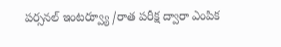పర్సనల్ ఇంటర్వ్యూ /రాత పరీక్ష ద్వారా ఎంపిక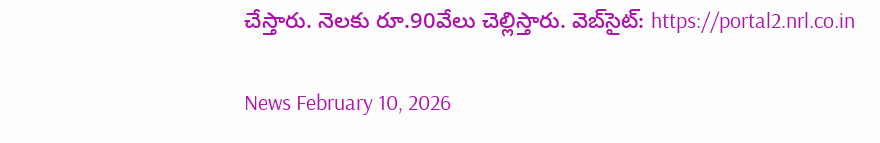చేస్తారు. నెలకు రూ.90వేలు చెల్లిస్తారు. వెబ్‌సైట్: https://portal2.nrl.co.in

News February 10, 2026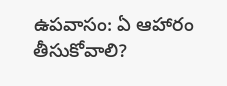ఉపవాసం: ఏ ఆహారం తీసుకోవాలి?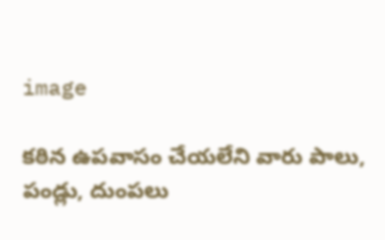image

కఠిన ఉపవాసం చేయలేని వారు పాలు, పండ్లు, దుంపలు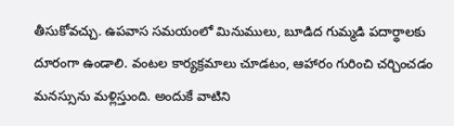తీసుకోవచ్చు. ఉపవాస సమయంలో మినుములు, బూడిద గుమ్మడి పదార్థాలకు దూరంగా ఉండాలి. వంటల కార్యక్రమాలు చూడటం, ఆహారం గురించి చర్చించడం మనస్సును మళ్లిస్తుంది. అందుకే వాటిని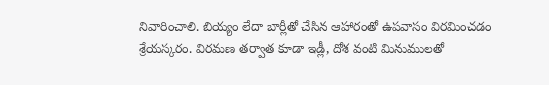నివారించాలి. బియ్యం లేదా బార్లీతో చేసిన ఆహారంతో ఉపవాసం విరమించడం శ్రేయస్కరం. విరమణ తర్వాత కూడా ఇడ్లీ, దోశ వంటి మినుములతో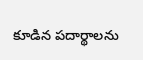కూడిన పదార్థాలను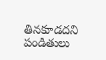తినకూడదని పండితులు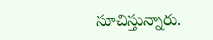సూచిస్తున్నారు.